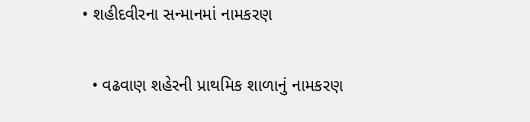• શહીદવીરના સન્માનમાં નામકરણ

  • વઢવાણ શહેરની પ્રાથમિક શાળાનું નામકરણ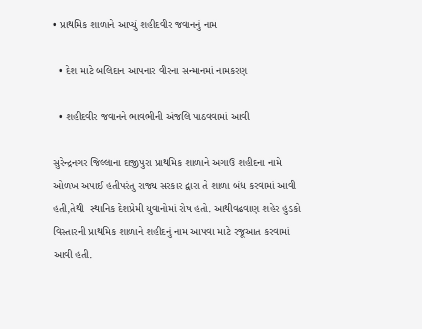• પ્રાથમિક શાળાને આપ્યું શહીદવીર જવાનનું નામ

  • દેશ માટે બલિદાન આપનાર વીરના સન્માનમાં નામકરણ

  • શહીદવીર જવાનને ભાવભીની અંજલિ પાઠવવામાં આવી

સુરેન્દ્રનગર જિલ્લાના દાજીપુરા પ્રાથમિક શાળાને અગાઉ શહીદના નામે ઓળખ અપાઈ હતીપરંતુ રાજ્ય સરકાર દ્વારા તે શાળા બંધ કરવામાં આવી હતી,તેથી  સ્થાનિક દેશપ્રેમી યુવાનોમાં રોષ હતો. આથીવઢવાણ શહેર હુડકો વિસ્તારની પ્રાથમિક શાળાને શહીદનું નામ આપવા માટે રજૂઆત કરવામાં આવી હતી.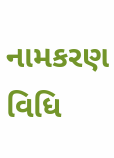નામકરણ વિધિ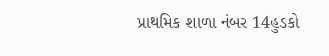પ્રાથમિક શાળા નંબર 14હુડકો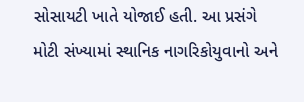સોસાયટી ખાતે યોજાઈ હતી. આ પ્રસંગે મોટી સંખ્યામાં સ્થાનિક નાગરિકોયુવાનો અને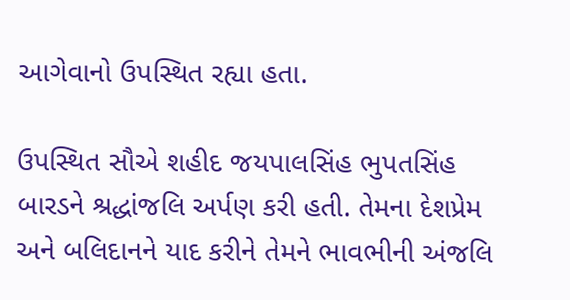આગેવાનો ઉપસ્થિત રહ્યા હતા.

ઉપસ્થિત સૌએ શહીદ જયપાલસિંહ ભુપતસિંહ બારડને શ્રદ્ધાંજલિ અર્પણ કરી હતી. તેમના દેશપ્રેમ અને બલિદાનને યાદ કરીને તેમને ભાવભીની અંજલિ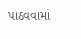પાઠવવામાં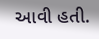આવી હતી.